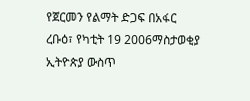የጀርመን የልማት ድጋፍ በአፋር
ረቡዕ፣ የካቲት 19 2006ማስታወቂያ
ኢትዮጵያ ውስጥ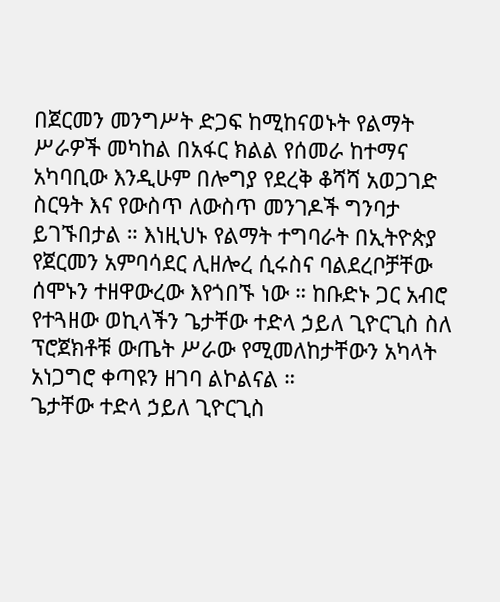በጀርመን መንግሥት ድጋፍ ከሚከናወኑት የልማት ሥራዎች መካከል በአፋር ክልል የሰመራ ከተማና አካባቢው እንዲሁም በሎግያ የደረቅ ቆሻሻ አወጋገድ ስርዓት እና የውስጥ ለውስጥ መንገዶች ግንባታ ይገኙበታል ። እነዚህኑ የልማት ተግባራት በኢትዮጵያ የጀርመን አምባሳደር ሊዘሎረ ሲሩስና ባልደረቦቻቸው ሰሞኑን ተዘዋውረው እየጎበኙ ነው ። ከቡድኑ ጋር አብሮ የተጓዘው ወኪላችን ጌታቸው ተድላ ኃይለ ጊዮርጊስ ስለ ፕሮጀክቶቹ ውጤት ሥራው የሚመለከታቸውን አካላት አነጋግሮ ቀጣዩን ዘገባ ልኮልናል ።
ጌታቸው ተድላ ኃይለ ጊዮርጊስ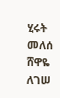ሂሩት መለሰ
ሸዋዬ ለገሠ